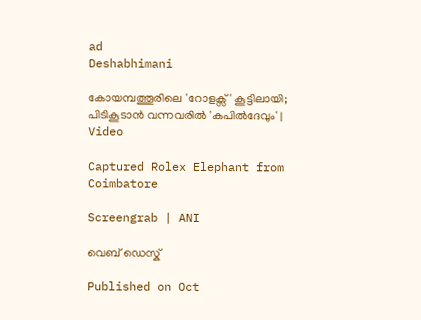ad
Deshabhimani

കോയമ്പത്തൂരിലെ 'റോളക്സ്' കൂട്ടിലായി; പിടികൂടാന്‍ വന്നവരില്‍ 'കപിൽദേവും' | Video

Captured Rolex Elephant from Coimbatore

Screengrab | ANI

വെബ് ഡെസ്ക്

Published on Oct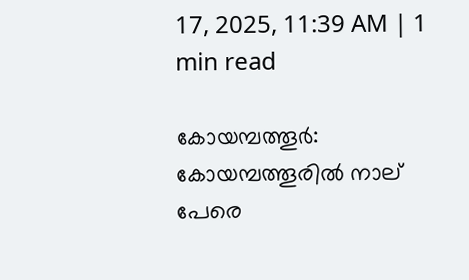17, 2025, 11:39 AM | 1 min read

കോയമ്പത്തൂർ: കോയമ്പത്തൂരിൽ നാല് പേരെ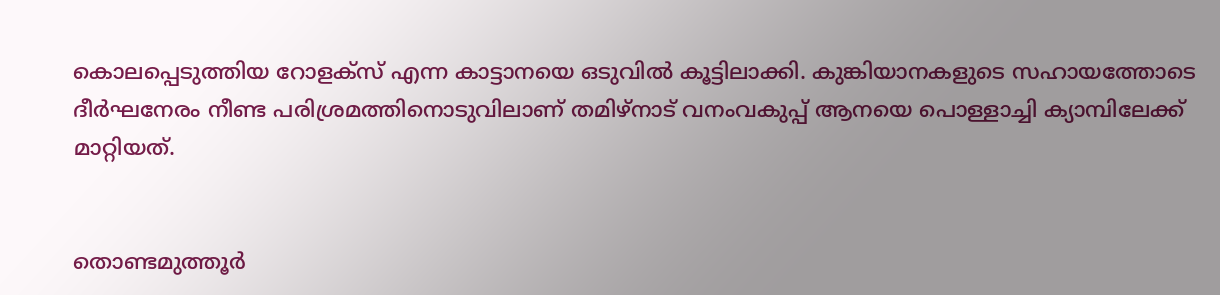കൊലപ്പെടുത്തിയ റോളക്സ് എന്ന കാട്ടാനയെ ഒടുവിൽ കൂട്ടിലാക്കി. കുങ്കിയാനകളുടെ സഹായത്തോടെ ദീർഘനേരം നീണ്ട പരിശ്രമത്തിനൊടുവിലാണ് തമിഴ്നാട് വനംവകുപ്പ് ആനയെ പൊള്ളാച്ചി ക്യാമ്പിലേക്ക് മാറ്റിയത്.


തൊണ്ടമുത്തൂർ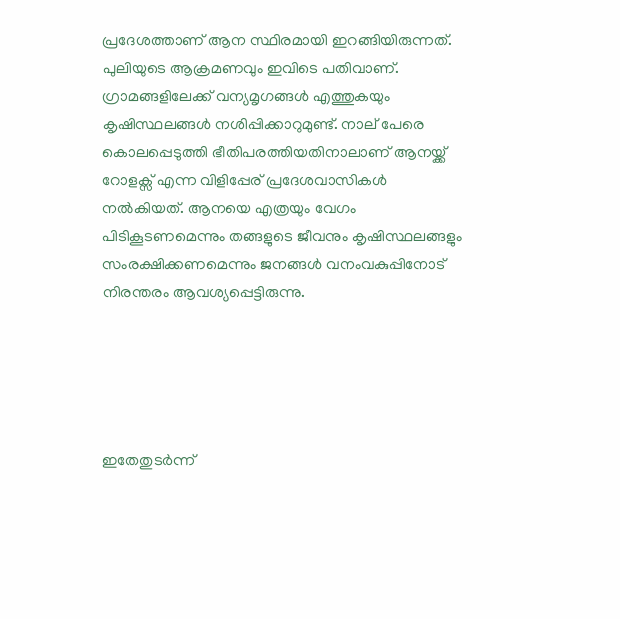പ്രദേശത്താണ് ആന സ്ഥിരമായി ഇറങ്ങിയിരുന്നത്. പുലിയുടെ ആക്രമണവും ഇവിടെ പതിവാണ്. ഗ്രാമങ്ങളിലേക്ക് വന്യമൃഗങ്ങൾ എത്തുകയും കൃഷിസ്ഥലങ്ങള്‍ നശിപ്പിക്കാറുമുണ്ട്. നാല് പേരെ കൊലപ്പെടുത്തി ഭീതിപരത്തിയതിനാലാണ് ആനയ്ക്ക് റോളക്സ് എന്ന വിളിപ്പേര് പ്രദേശവാസികൾ നൽകിയത്. ആനയെ എത്രയും വേഗം പിടികൂടണമെന്നും തങ്ങളുടെ ജീവനും കൃഷിസ്ഥലങ്ങളും സംരക്ഷിക്കണമെന്നും ജനങ്ങൾ വനംവകുപ്പിനോട് നിരന്തരം ആവശ്യപ്പെട്ടിരുന്നു.





ഇതേതുടർന്ന്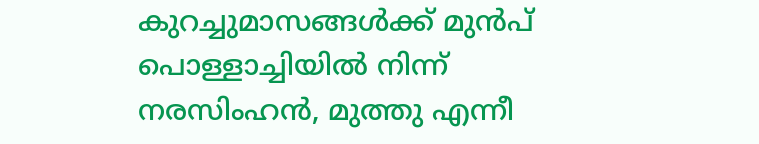കുറച്ചുമാസങ്ങൾക്ക് മുൻപ് പൊള്ളാച്ചിയിൽ നിന്ന് നരസിംഹൻ, മുത്തു എന്നീ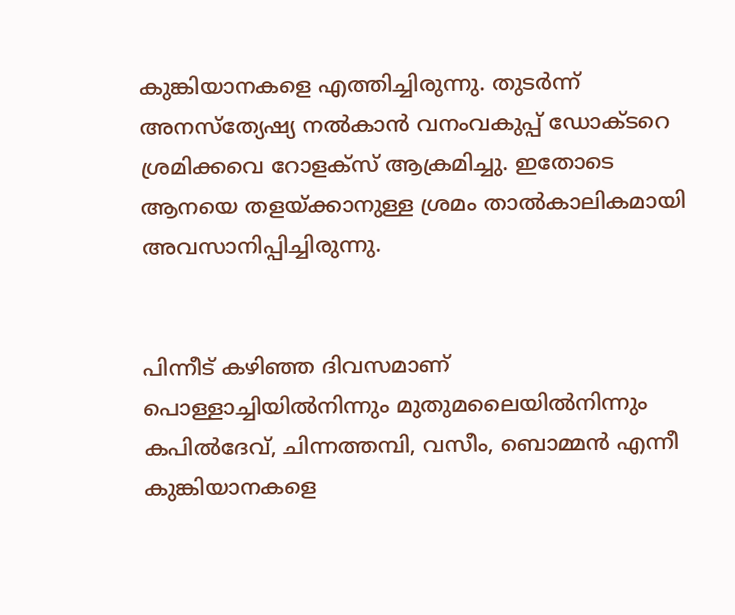കുങ്കിയാനകളെ എത്തിച്ചിരുന്നു. തുടർന്ന് അനസ്ത്യേഷ്യ നൽകാൻ വനംവകുപ്പ് ഡോക്ടറെ ശ്രമിക്കവെ റോളക്സ് ആക്രമിച്ചു. ഇതോടെ ആനയെ തളയ്ക്കാനുള്ള ശ്രമം താൽകാലികമായി അവസാനിപ്പിച്ചിരുന്നു.


പിന്നീട് കഴിഞ്ഞ ദിവസമാണ് പൊള്ളാച്ചിയിൽനിന്നും മുതുമലൈയിൽനിന്നും കപിൽദേവ്, ചിന്നത്തമ്പി, വസീം, ബൊമ്മൻ എന്നീ കുങ്കിയാനകളെ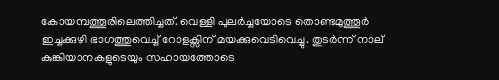കോയമ്പത്തൂരിലെത്തിച്ചത്. വെള്ളി പുലർച്ചയോടെ തൊണ്ടമുത്തൂർ ഇച്ചക്കുഴി ഭാഗത്തുവെച്ച് റോളക്സിന് മയക്കുവെടിവെച്ചു. തുടർന്ന് നാല് കുങ്കിയാനകളുടെയും സഹായത്തോടെ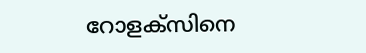റോളക്സിനെ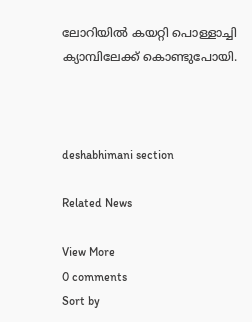ലോറിയിൽ കയറ്റി പൊള്ളാച്ചി ക്യാമ്പിലേക്ക് കൊണ്ടുപോയി.



deshabhimani section

Related News

View More
0 comments
Sort by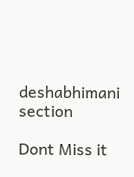deshabhimani section

Dont Miss it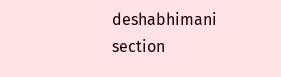deshabhimani section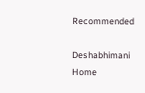Recommended

Deshabhimani
Home